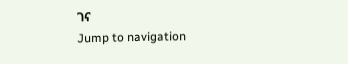ገና
Jump to navigation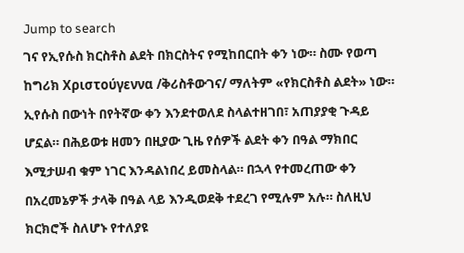Jump to search
ገና የኢየሱስ ክርስቶስ ልደት በክርስትና የሚከበርበት ቀን ነው። ስሙ የወጣ ከግሪክ Χριστούγεννα /ቅሪስቶውገና/ ማለትም «የክርስቶስ ልደት» ነው።
ኢየሱስ በውነት በየትኛው ቀን እንደተወለደ ስላልተዘገበ፣ አጠያያቂ ጉዳይ ሆኗል። በሕይወቱ ዘመን በዚያው ጊዜ የሰዎች ልደት ቀን በዓል ማክበር እሚታሠብ ቁም ነገር እንዳልነበረ ይመስላል። በኋላ የተመረጠው ቀን በአረመኔዎች ታላቅ በዓል ላይ እንዲወደቅ ተደረገ የሚሉም አሉ። ስለዚህ ክርክሮች ስለሆኑ የተለያዩ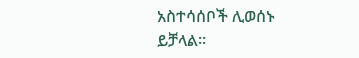አስተሳሰቦች ሊወሰኑ ይቻላል።